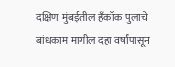दक्षिण मुंबईतील हँकॉक पुलाचे बांधकाम मागील दहा वर्षांपासून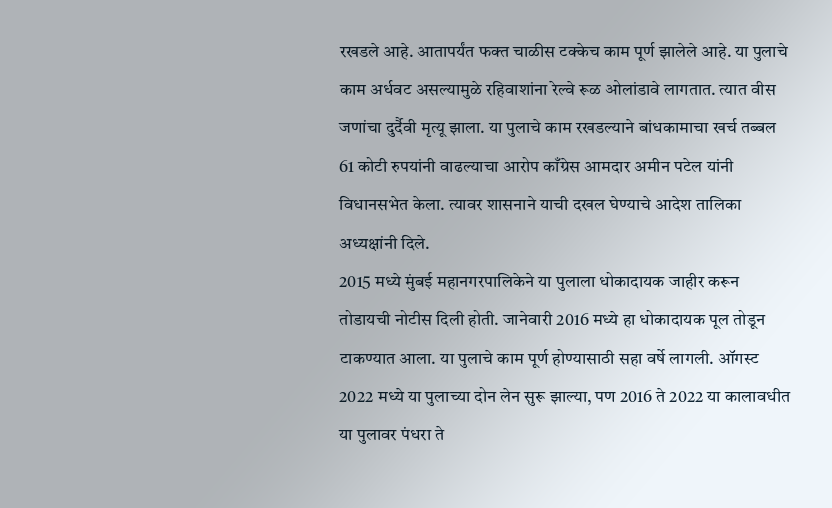रखडले आहे. आतापर्यंत फक्त चाळीस टक्केच काम पूर्ण झालेले आहे. या पुलाचे काम अर्धवट असल्यामुळे रहिवाशांना रेल्वे रूळ ओलांडावे लागतात. त्यात वीस जणांचा दुर्दैवी मृत्यू झाला. या पुलाचे काम रखडल्याने बांधकामाचा खर्च तब्बल 61 कोटी रुपयांनी वाढल्याचा आरोप काँग्रेस आमदार अमीन पटेल यांनी विधानसभेत केला. त्यावर शासनाने याची दखल घेण्याचे आदेश तालिका अध्यक्षांनी दिले.
2015 मध्ये मुंबई महानगरपालिकेने या पुलाला धोकादायक जाहीर करून तोडायची नोटीस दिली होती. जानेवारी 2016 मध्ये हा धोकादायक पूल तोडून टाकण्यात आला. या पुलाचे काम पूर्ण होण्यासाठी सहा वर्षे लागली. ऑगस्ट 2022 मध्ये या पुलाच्या दोन लेन सुरू झाल्या, पण 2016 ते 2022 या कालावधीत या पुलावर पंधरा ते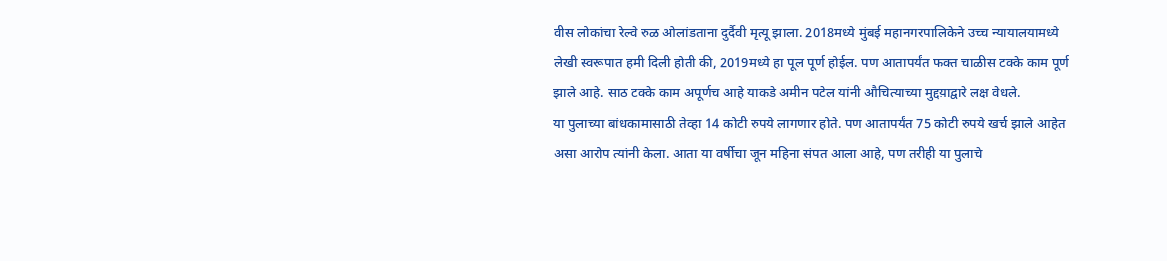वीस लोकांचा रेल्वे रुळ ओलांडताना दुर्दैवी मृत्यू झाला. 2018मध्ये मुंबई महानगरपालिकेने उच्च न्यायालयामध्ये लेखी स्वरूपात हमी दिली होती की, 2019मध्ये हा पूल पूर्ण होईल. पण आतापर्यंत फक्त चाळीस टक्के काम पूर्ण झाले आहे. साठ टक्के काम अपूर्णच आहे याकडे अमीन पटेल यांनी औचित्याच्या मुद्दय़ाद्वारे लक्ष वेधले.
या पुलाच्या बांधकामासाठी तेव्हा 14 कोटी रुपये लागणार होते. पण आतापर्यंत 75 कोटी रुपये खर्च झाले आहेत असा आरोप त्यांनी केला. आता या वर्षीचा जून महिना संपत आला आहे, पण तरीही या पुलाचे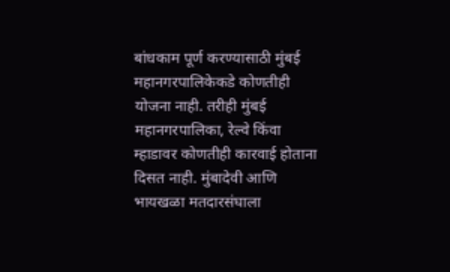बांधकाम पूर्ण करण्यासाठी मुंबई महानगरपालिकेकडे कोणतीही योजना नाही. तरीही मुंबई महानगरपालिका, रेल्वे किंवा म्हाडावर कोणतीही कारवाई होताना दिसत नाही. मुंबादेवी आणि भायखळा मतदारसंघाला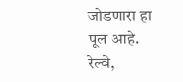जोडणारा हा पूल आहे. रेल्वे,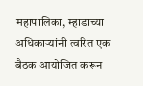महापालिका, म्हाडाच्या अधिकाऱ्यांनी त्वरित एक बैठक आयोजित करून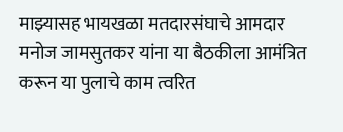माझ्यासह भायखळा मतदारसंघाचे आमदार मनोज जामसुतकर यांना या बैठकीला आमंत्रित करून या पुलाचे काम त्वरित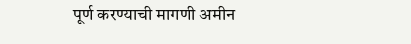पूर्ण करण्याची मागणी अमीन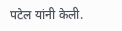पटेल यांनी केली.